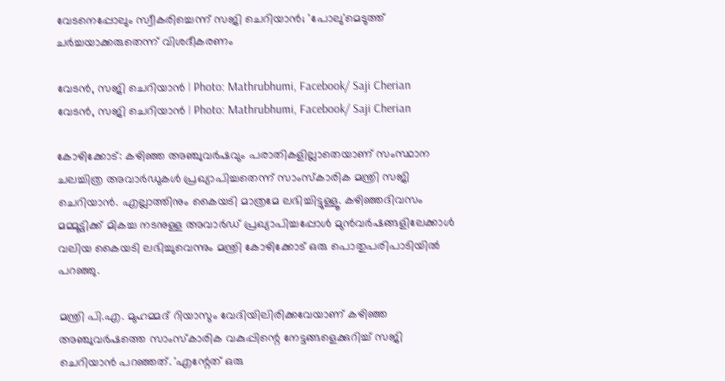വേടനെപ്പോലും സ്വീകരിച്ചെന്ന് സജി ചെറിയാന്‍; 'പോലു'മെടുത്ത് ചര്‍ച്ചയാക്കരുതെന്ന് വിശദീകരണം

വേടൻ, സജി ചെറിയാൻ | Photo: Mathrubhumi, Facebook/ Saji Cherian
വേടൻ, സജി ചെറിയാൻ | Photo: Mathrubhumi, Facebook/ Saji Cherian

കോഴിക്കോട്: കഴിഞ്ഞ അഞ്ചുവര്‍ഷവും പരാതികളില്ലാതെയാണ്‌ സംസ്ഥാന ചലച്ചിത്ര അവാര്‍ഡുകള്‍ പ്രഖ്യാപിച്ചതെന്ന് സാംസ്‌കാരിക മന്ത്രി സജി ചെറിയാന്‍. എല്ലാത്തിനും കൈയടി മാത്രമേ ലഭിച്ചിട്ടുള്ളൂ. കഴിഞ്ഞദിവസം മമ്മൂട്ടിക്ക് മികച്ച നടനുള്ള അവാര്‍ഡ് പ്രഖ്യാപിച്ചപ്പോള്‍ മുന്‍വര്‍ഷങ്ങളിലേക്കാള്‍ വലിയ കൈയടി ലഭിച്ചുവെന്നും മന്ത്രി കോഴിക്കോട് ഒരു പൊതുപരിപാടിയില്‍ പറഞ്ഞു.

മന്ത്രി പി.എ. മുഹമ്മദ് റിയാസും വേദിയിലിരിക്കവേയാണ് കഴിഞ്ഞ അഞ്ചുവര്‍ഷത്തെ സാംസ്‌കാരിക വകുപ്പിന്റെ നേട്ടങ്ങളെക്കുറിച്ച് സജി ചെറിയാന്‍ പറഞ്ഞത്. 'എന്റേത് ഒരു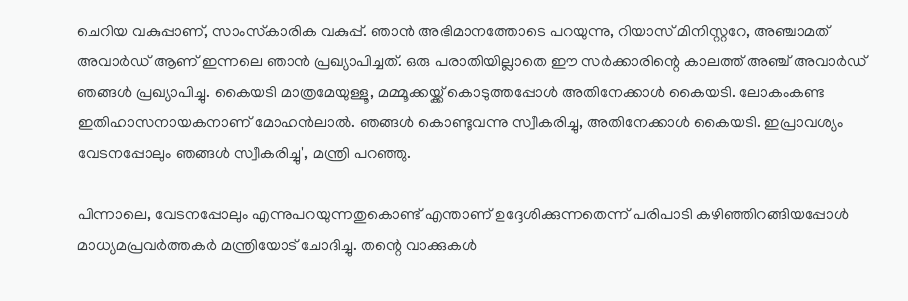ചെറിയ വകുപ്പാണ്, സാംസ്‌കാരിക വകുപ്പ്. ഞാന്‍ അഭിമാനത്തോടെ പറയുന്നു, റിയാസ് മിനിസ്റ്ററേ, അഞ്ചാമത് അവാര്‍ഡ് ആണ് ഇന്നലെ ഞാന്‍ പ്രഖ്യാപിച്ചത്. ഒരു പരാതിയില്ലാതെ ഈ സര്‍ക്കാരിന്റെ കാലത്ത് അഞ്ച് അവാര്‍ഡ് ഞങ്ങള്‍ പ്രഖ്യാപിച്ചു. കൈയടി മാത്രമേയുള്ളൂ, മമ്മൂക്കയ്ക്ക് കൊടുത്തപ്പോള്‍ അതിനേക്കാള്‍ കൈയടി. ലോകംകണ്ട ഇതിഹാസനായകനാണ് മോഹന്‍ലാല്‍. ഞങ്ങള്‍ കൊണ്ടുവന്നു സ്വീകരിച്ചു, അതിനേക്കാള്‍ കൈയടി. ഇപ്രാവശ്യം വേടനപ്പോലും ഞങ്ങള്‍ സ്വീകരിച്ചു', മന്ത്രി പറഞ്ഞു.

പിന്നാലെ, വേടനപ്പോലും എന്നുപറയുന്നതുകൊണ്ട് എന്താണ് ഉദ്ദേശിക്കുന്നതെന്ന് പരിപാടി കഴിഞ്ഞിറങ്ങിയപ്പോള്‍ മാധ്യമപ്രവര്‍ത്തകര്‍ മന്ത്രിയോട് ചോദിച്ചു. തന്റെ വാക്കുകള്‍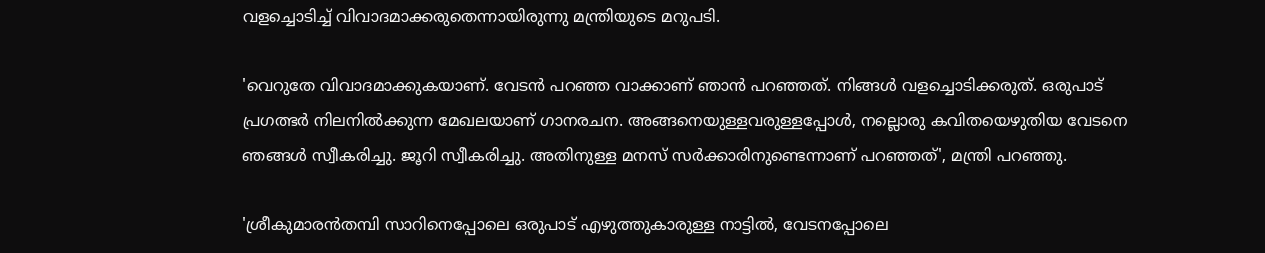വളച്ചൊടിച്ച് വിവാദമാക്കരുതെന്നായിരുന്നു മന്ത്രിയുടെ മറുപടി.

'വെറുതേ വിവാദമാക്കുകയാണ്. വേടന്‍ പറഞ്ഞ വാക്കാണ് ഞാന്‍ പറഞ്ഞത്. നിങ്ങള്‍ വളച്ചൊടിക്കരുത്. ഒരുപാട് പ്രഗത്ഭര്‍ നിലനില്‍ക്കുന്ന മേഖലയാണ് ഗാനരചന. അങ്ങനെയുള്ളവരുള്ളപ്പോള്‍, നല്ലൊരു കവിതയെഴുതിയ വേടനെ ഞങ്ങള്‍ സ്വീകരിച്ചു. ജൂറി സ്വീകരിച്ചു. അതിനുള്ള മനസ് സര്‍ക്കാരിനുണ്ടെന്നാണ് പറഞ്ഞത്', മന്ത്രി പറഞ്ഞു.

'ശ്രീകുമാരന്‍തമ്പി സാറിനെപ്പോലെ ഒരുപാട് എഴുത്തുകാരുള്ള നാട്ടില്‍, വേടനപ്പോലെ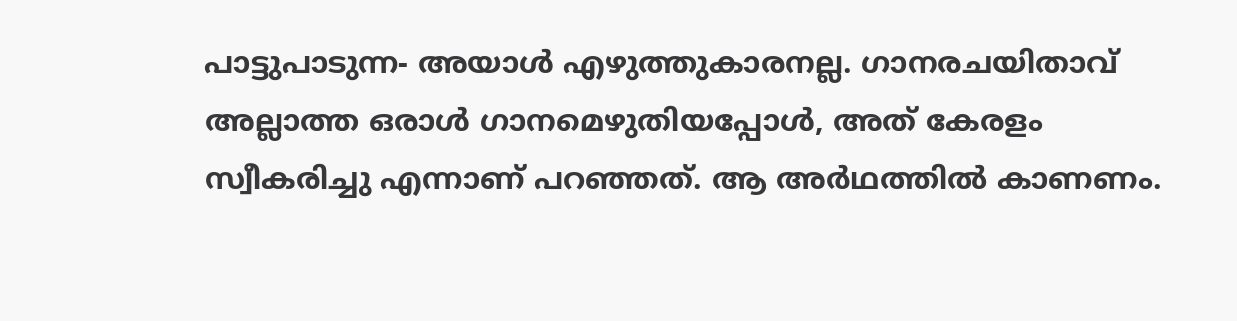പാട്ടുപാടുന്ന- അയാള്‍ എഴുത്തുകാരനല്ല. ഗാനരചയിതാവ് അല്ലാത്ത ഒരാള്‍ ഗാനമെഴുതിയപ്പോള്‍, അത് കേരളം സ്വീകരിച്ചു എന്നാണ് പറഞ്ഞത്. ആ അര്‍ഥത്തില്‍ കാണണം.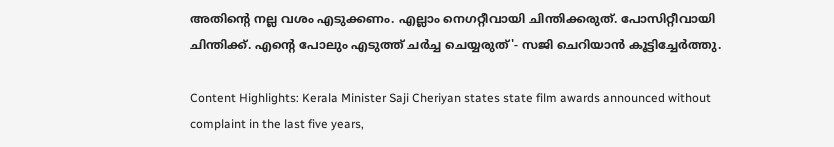അതിന്റെ നല്ല വശം എടുക്കണം. എല്ലാം നെഗറ്റീവായി ചിന്തിക്കരുത്. പോസിറ്റീവായി ചിന്തിക്ക്. എന്റെ പോലും എടുത്ത് ചര്‍ച്ച ചെയ്യരുത്'- സജി ചെറിയാന്‍ കൂട്ടിച്ചേര്‍ത്തു.

Content Highlights: Kerala Minister Saji Cheriyan states state film awards announced without complaint in the last five years,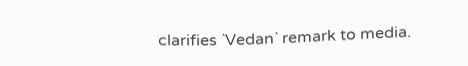clarifies `Vedan` remark to media.